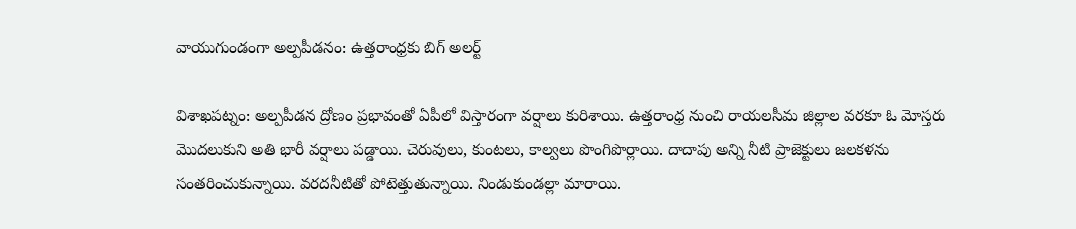వాయుగుండంగా అల్పపీడనం: ఉత్తరాంధ్రకు బిగ్ అలర్ట్

విశాఖపట్నం: అల్పపీడన ద్రోణం ప్రభావంతో ఏపీలో విస్తారంగా వర్షాలు కురిశాయి. ఉత్తరాంధ్ర నుంచి రాయలసీమ జిల్లాల వరకూ ఓ మోస్తరు మొదలుకుని అతి భారీ వర్షాలు పడ్డాయి. చెరువులు, కుంటలు, కాల్వలు పొంగిపొర్లాయి. దాదాపు అన్ని నీటి ప్రాజెక్టులు జలకళను సంతరించుకున్నాయి. వరదనీటితో పోటెత్తుతున్నాయి. నిండుకుండల్లా మారాయి.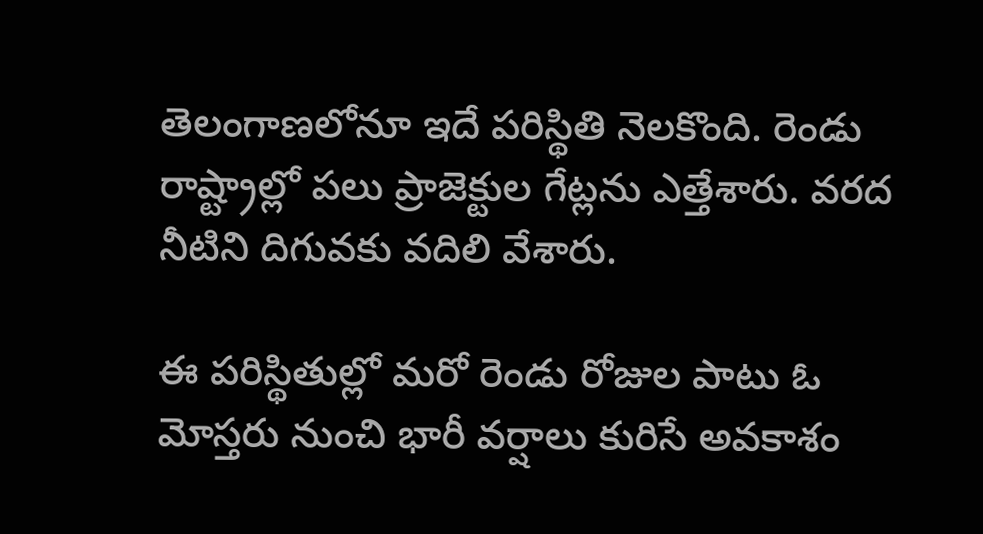తెలంగాణలోనూ ఇదే పరిస్థితి నెలకొంది. రెండు రాష్ట్రాల్లో పలు ప్రాజెక్టుల గేట్లను ఎత్తేశారు. వరద నీటిని దిగువకు వదిలి వేశారు.

ఈ పరిస్థితుల్లో మరో రెండు రోజుల పాటు ఓ మోస్తరు నుంచి భారీ వర్షాలు కురిసే అవకాశం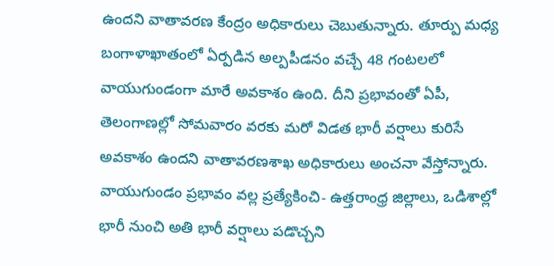ఉందని వాతావరణ కేంద్రం అధికారులు చెబుతున్నారు. తూర్పు మధ్య బంగాళాఖాతంలో ఏర్పడిన అల్పపీడనం వచ్చే 48 గంటలలో వాయుగుండంగా మారే అవకాశం ఉంది. దీని ప్రభావంతో ఏపీ, తెలంగాణల్లో సోమవారం వరకు మరో విడత భారీ వర్షాలు కురిసే అవకాశం ఉందని వాతావరణశాఖ అధికారులు అంచనా వేస్తోన్నారు. వాయుగుండం ప్రభావం వల్ల ప్రత్యేకించి- ఉత్తరాంధ్ర జిల్లాలు, ఒడిశాల్లో భారీ నుంచి అతి భారీ వర్షాలు పడొచ్చని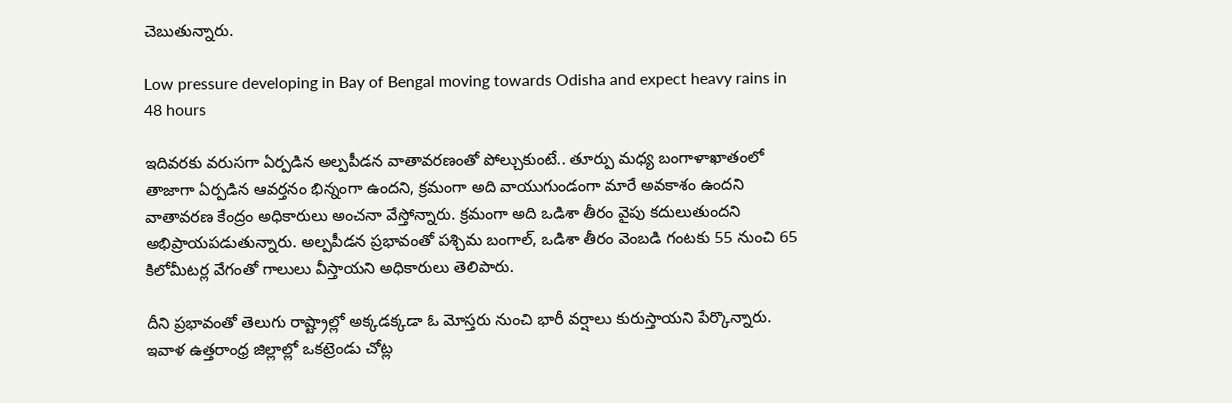చెబుతున్నారు.

Low pressure developing in Bay of Bengal moving towards Odisha and expect heavy rains in 48 hours

ఇదివరకు వరుసగా ఏర్పడిన అల్పపీడన వాతావరణంతో పోల్చుకుంటే.. తూర్పు మధ్య బంగాళాఖాతంలో తాజాగా ఏర్పడిన ఆవర్తనం భిన్నంగా ఉందని, క్రమంగా అది వాయుగుండంగా మారే అవకాశం ఉందని వాతావరణ కేంద్రం అధికారులు అంచనా వేస్తోన్నారు. క్రమంగా అది ఒడిశా తీరం వైపు కదులుతుందని అభిప్రాయపడుతున్నారు. అల్పపీడన ప్రభావంతో పశ్చిమ బంగాల్, ఒడిశా తీరం వెంబడి గంటకు 55 నుంచి 65 కిలోమీటర్ల వేగంతో గాలులు వీస్తాయని అధికారులు తెలిపారు.

దీని ప్రభావంతో తెలుగు రాష్ట్రాల్లో అక్కడక్కడా ఓ మోస్తరు నుంచి భారీ వర్షాలు కురుస్తాయని పేర్కొన్నారు. ఇవాళ ఉత్తరాంధ్ర జిల్లాల్లో ఒకట్రెండు చోట్ల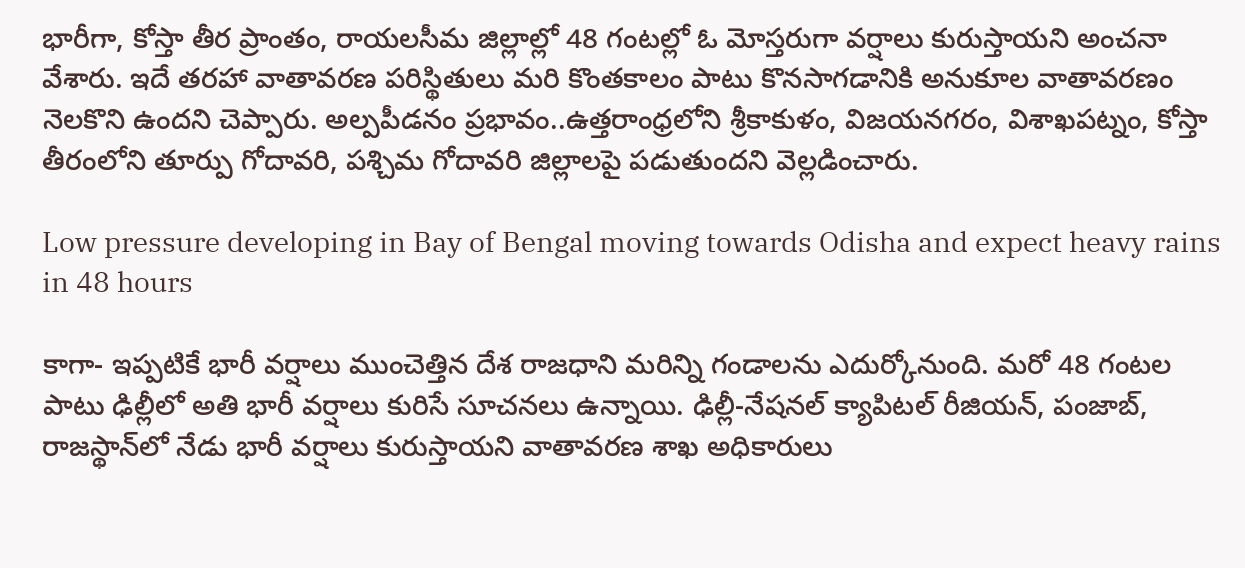భారీగా, కోస్తా తీర ప్రాంతం, రాయలసీమ జిల్లాల్లో 48 గంటల్లో ఓ మోస్తరుగా వర్షాలు కురుస్తాయని అంచనా వేశారు. ఇదే తరహా వాతావరణ పరిస్థితులు మరి కొంతకాలం పాటు కొనసాగడానికి అనుకూల వాతావరణం నెలకొని ఉందని చెప్పారు. అల్పపీడనం ప్రభావం..ఉత్తరాంధ్రలోని శ్రీకాకుళం, విజయనగరం, విశాఖపట్నం, కోస్తా తీరంలోని తూర్పు గోదావరి, పశ్చిమ గోదావరి జిల్లాలపై పడుతుందని వెల్లడించారు.

Low pressure developing in Bay of Bengal moving towards Odisha and expect heavy rains in 48 hours

కాగా- ఇప్పటికే భారీ వర్షాలు ముంచెత్తిన దేశ రాజధాని మరిన్ని గండాలను ఎదుర్కోనుంది. మరో 48 గంటల పాటు ఢిల్లీలో అతి భారీ వర్షాలు కురిసే సూచనలు ఉన్నాయి. ఢిల్లీ-నేషనల్ క్యాపిటల్ రీజియన్, పంజాబ్, రాజస్థాన్‌లో నేడు భారీ వర్షాలు కురుస్తాయని వాతావరణ శాఖ అధికారులు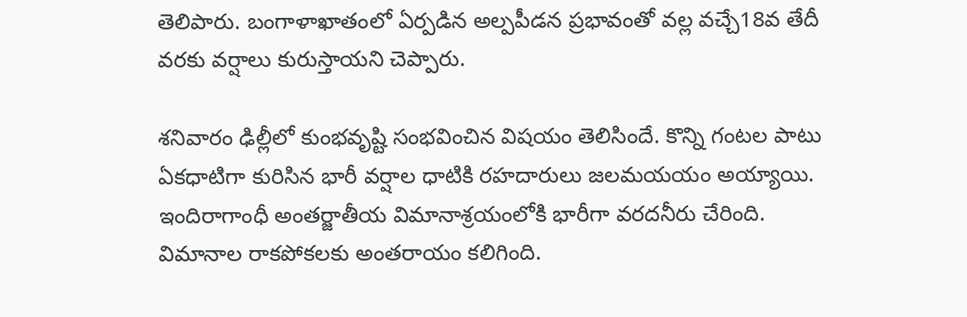తెలిపారు. బంగాళాఖాతంలో ఏర్పడిన అల్పపీడన ప్రభావంతో వల్ల వచ్చే18వ తేదీ వరకు వర్షాలు కురుస్తాయని చెప్పారు.

శనివారం ఢిల్లీలో కుంభవృష్టి సంభవించిన విషయం తెలిసిందే. కొన్ని గంటల పాటు ఏకధాటిగా కురిసిన భారీ వర్షాల ధాటికి రహదారులు జలమయయం అయ్యాయి. ఇందిరాగాంధీ అంతర్జాతీయ విమానాశ్రయంలోకి భారీగా వరదనీరు చేరింది. విమానాల రాకపోకలకు అంతరాయం కలిగింది.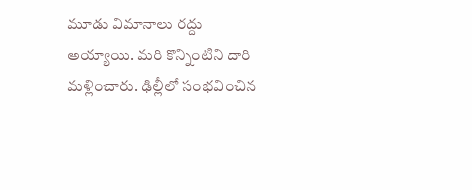మూడు విమానాలు రద్దు అయ్యాయి. మరి కొన్నింటిని దారి మళ్లించారు. ఢిల్లీలో సంభవించిన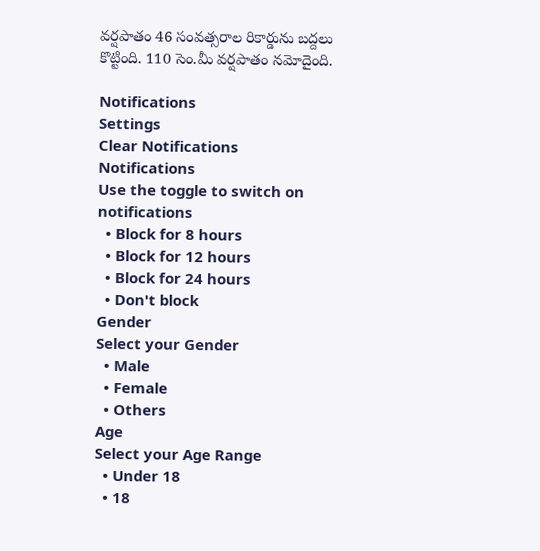వర్షపాతం 46 సంవత్సరాల రికార్డును బద్దలు కొట్టింది. 110 సెం.మీ వర్షపాతం నమోదైంది.

Notifications
Settings
Clear Notifications
Notifications
Use the toggle to switch on notifications
  • Block for 8 hours
  • Block for 12 hours
  • Block for 24 hours
  • Don't block
Gender
Select your Gender
  • Male
  • Female
  • Others
Age
Select your Age Range
  • Under 18
  • 18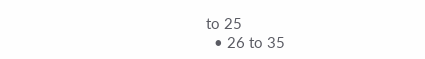to 25
  • 26 to 35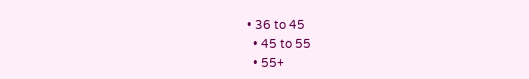• 36 to 45
  • 45 to 55
  • 55+